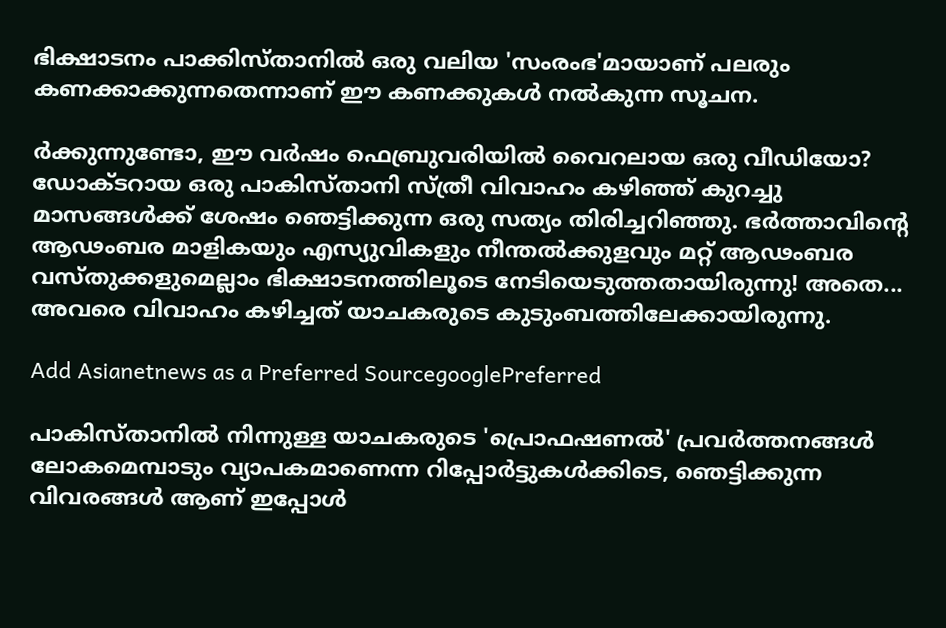ഭിക്ഷാടനം പാക്കിസ്താനില്‍ ഒരു വലിയ 'സംരംഭ'മായാണ് പലരും കണക്കാക്കുന്നതെന്നാണ് ഈ കണക്കുകള്‍ നല്‍കുന്ന സൂചന.

ര്‍ക്കുന്നുണ്ടോ, ഈ വര്‍ഷം ഫെബ്രുവരിയില്‍ വൈറലായ ഒരു വീഡിയോ? ഡോക്ടറായ ഒരു പാകിസ്താനി സ്ത്രീ വിവാഹം കഴിഞ്ഞ് കുറച്ചു മാസങ്ങള്‍ക്ക് ശേഷം ഞെട്ടിക്കുന്ന ഒരു സത്യം തിരിച്ചറിഞ്ഞു. ഭര്‍ത്താവിന്‍റെ ആഢംബര മാളികയും എസ്യുവികളും നീന്തല്‍ക്കുളവും മറ്റ് ആഢംബര വസ്തുക്കളുമെല്ലാം ഭിക്ഷാടനത്തിലൂടെ നേടിയെടുത്തതായിരുന്നു! അതെ... അവരെ വിവാഹം കഴിച്ചത് യാചകരുടെ കുടുംബത്തിലേക്കായിരുന്നു.

Add Asianetnews as a Preferred SourcegooglePreferred

പാകിസ്താനില്‍ നിന്നുള്ള യാചകരുടെ 'പ്രൊഫഷണല്‍' പ്രവര്‍ത്തനങ്ങള്‍ ലോകമെമ്പാടും വ്യാപകമാണെന്ന റിപ്പോര്‍ട്ടുകള്‍ക്കിടെ, ഞെട്ടിക്കുന്ന വിവരങ്ങള്‍ ആണ് ഇപ്പോള്‍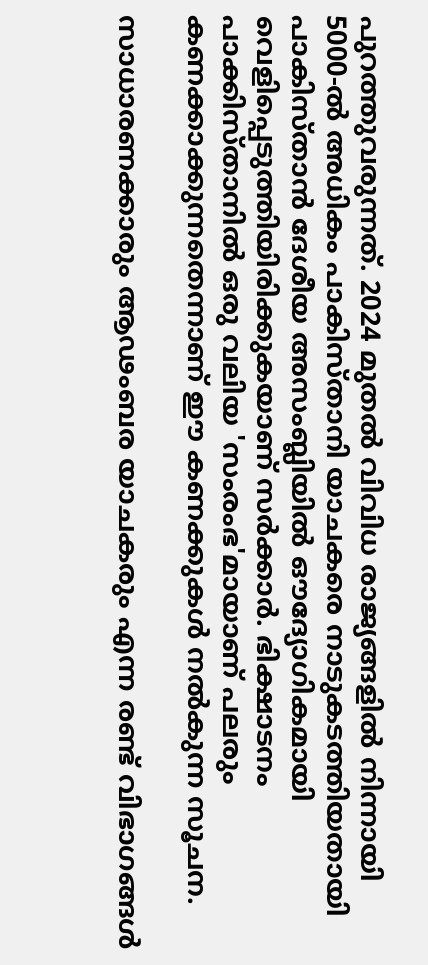പുറത്തുവരുന്നത്. 2024 മുതല്‍ വിവിധ രാജ്യങ്ങളില്‍ നിന്നായി 5000-ല്‍ അധികം പാകിസ്താനി യാചകരെ നാടുകടത്തിയതായി പാകിസ്താന്‍ ദേശീയ അസംബ്ലിയില്‍ ഔദ്യോഗികമായി വെളിപ്പെടുത്തിയിരിക്കുകയാണ് സര്‍ക്കാര്‍. ഭിക്ഷാടനം പാക്കിസ്താനില്‍ ഒരു വലിയ 'സംരംഭ'മായാണ് പലരും കണക്കാക്കുന്നതെന്നാണ് ഈ കണക്കുകള്‍ നല്‍കുന്ന സൂചന.

സാധാരണക്കാരും ആഢംബര യാചകരും എന്ന രണ്ട് വിഭാഗങ്ങള്‍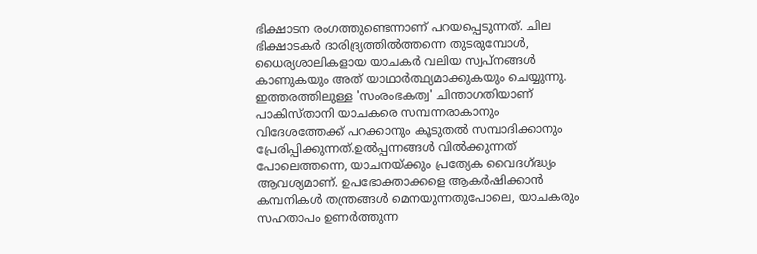ഭിക്ഷാടന രംഗത്തുണ്ടെന്നാണ് പറയപ്പെടുന്നത്. ചില ഭിക്ഷാടകര്‍ ദാരിദ്ര്യത്തില്‍ത്തന്നെ തുടരുമ്പോള്‍, ധൈര്യശാലികളായ യാചകര്‍ വലിയ സ്വപ്നങ്ങള്‍ കാണുകയും അത് യാഥാര്‍ത്ഥ്യമാക്കുകയും ചെയ്യുന്നു. ഇത്തരത്തിലുള്ള 'സംരംഭകത്വ' ചിന്താഗതിയാണ് പാകിസ്താനി യാചകരെ സമ്പന്നരാകാനും വിദേശത്തേക്ക് പറക്കാനും കൂടുതല്‍ സമ്പാദിക്കാനും പ്രേരിപ്പിക്കുന്നത്.ഉല്‍പ്പന്നങ്ങള്‍ വില്‍ക്കുന്നത് പോലെത്തന്നെ, യാചനയ്ക്കും പ്രത്യേക വൈദഗ്ദ്ധ്യം ആവശ്യമാണ്. ഉപഭോക്താക്കളെ ആകര്‍ഷിക്കാന്‍ കമ്പനികള്‍ തന്ത്രങ്ങള്‍ മെനയുന്നതുപോലെ, യാചകരും സഹതാപം ഉണര്‍ത്തുന്ന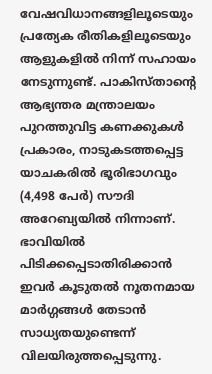വേഷവിധാനങ്ങളിലൂടെയും പ്രത്യേക രീതികളിലൂടെയും ആളുകളില്‍ നിന്ന് സഹായം നേടുന്നുണ്ട്. പാകിസ്താന്‍റെ ആഭ്യന്തര മന്ത്രാലയം പുറത്തുവിട്ട കണക്കുകള്‍ പ്രകാരം, നാടുകടത്തപ്പെട്ട യാചകരില്‍ ഭൂരിഭാഗവും (4,498 പേര്‍) സൗദി അറേബ്യയില്‍ നിന്നാണ്. ഭാവിയില്‍ പിടിക്കപ്പെടാതിരിക്കാന്‍ ഇവര്‍ കൂടുതല്‍ നൂതനമായ മാര്‍ഗ്ഗങ്ങള്‍ തേടാന്‍ സാധ്യതയുണ്ടെന്ന് വിലയിരുത്തപ്പെടുന്നു.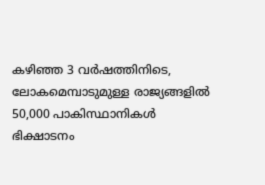കഴിഞ്ഞ 3 വര്‍ഷത്തിനിടെ, ലോകമെമ്പാടുമുള്ള രാജ്യങ്ങളില്‍ 50,000 പാകിസ്ഥാനികള്‍ ഭിക്ഷാടനം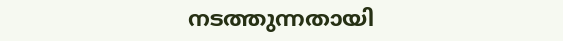നടത്തുന്നതായി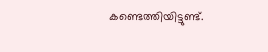കണ്ടെത്തിയിട്ടുണ്ട്.